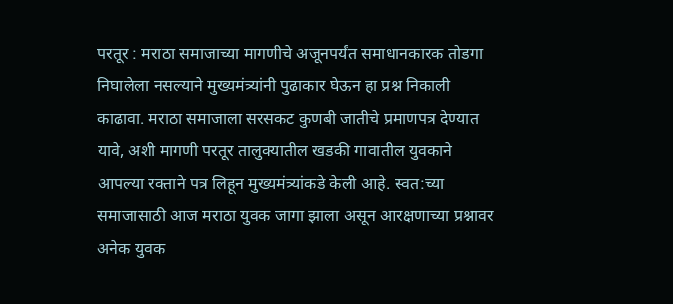परतूर : मराठा समाजाच्या मागणीचे अजूनपर्यंत समाधानकारक तोडगा निघालेला नसल्याने मुख्यमंत्र्यांनी पुढाकार घेऊन हा प्रश्न निकाली काढावा. मराठा समाजाला सरसकट कुणबी जातीचे प्रमाणपत्र देण्यात यावे, अशी मागणी परतूर तालुक्यातील खडकी गावातील युवकाने आपल्या रक्ताने पत्र लिहून मुख्यमंत्र्यांकडे केली आहे. स्वत:च्या समाजासाठी आज मराठा युवक जागा झाला असून आरक्षणाच्या प्रश्नावर अनेक युवक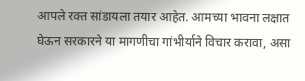आपले रक्त सांडायला तयार आहेत. आमच्या भावना लक्षात घेऊन सरकारने या मागणीचा गांभीर्याने विचार करावा, असा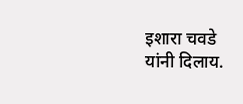इशारा चवडे यांनी दिलाय.